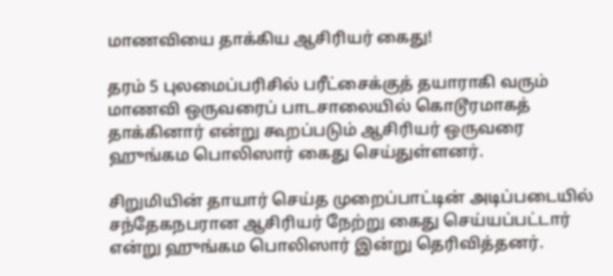மாணவியை தாக்கிய ஆசிரியர் கைது!

தரம் 5 புலமைப்பரிசில் பரீட்சைக்குத் தயாராகி வரும் மாணவி ஒருவரைப் பாடசாலையில் கொடூரமாகத் தாக்கினார் என்று கூறப்படும் ஆசிரியர் ஒருவரை ஹுங்கம பொலிஸார் கைது செய்துள்ளனர்.

சிறுமியின் தாயார் செய்த முறைப்பாட்டின் அடிப்படையில் சந்தேகநபரான ஆசிரியர் நேற்று கைது செய்யப்பட்டார் என்று ஹுங்கம பொலிஸார் இன்று தெரிவித்தனர்.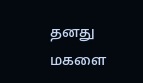தனது மகளை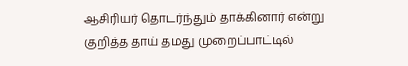ஆசிரியர் தொடர்ந்தும் தாக்கினார் என்று குறித்த தாய் தமது முறைப்பாட்டில்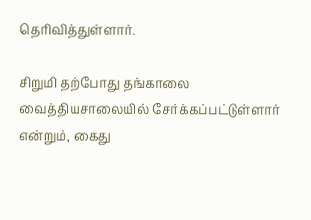தெரிவித்துள்ளார்.

சிறுமி தற்போது தங்காலை வைத்தியசாலையில் சேர்க்கப்பட்டுள்ளார் என்றும், கைது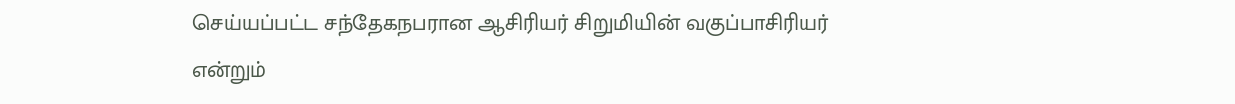செய்யப்பட்ட சந்தேகநபரான ஆசிரியர் சிறுமியின் வகுப்பாசிரியர் என்றும்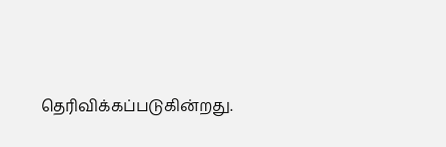தெரிவிக்கப்படுகின்றது.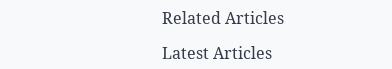Related Articles

Latest Articles